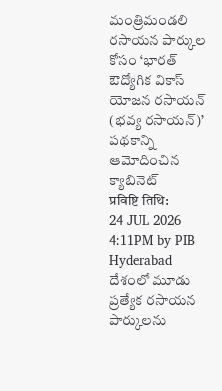మంత్రిమండలి
రసాయన పార్కుల కోసం ‘భారత్ ఔద్యోగిక వికాస్ యోజన రసాయన్ (భవ్య రసాయన్)’ పథకాన్ని ఆమోదించిన క్యాబినెట్
प्रविष्टि तिथि:
24 JUL 2026 4:11PM by PIB Hyderabad
దేశంలో మూడు ప్రత్యేక రసాయన పార్కులను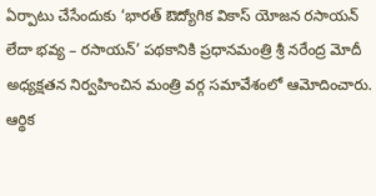ఏర్పాటు చేసేందుకు ‘భారత్ ఔద్యోగిక వికాస్ యోజన రసాయన్ లేదా భవ్య – రసాయన్’ పథకానికి ప్రధానమంత్రి శ్రీ నరేంద్ర మోదీ అధ్యక్షతన నిర్వహించిన మంత్రి వర్గ సమావేశంలో ఆమోదించారు. ఆర్థిక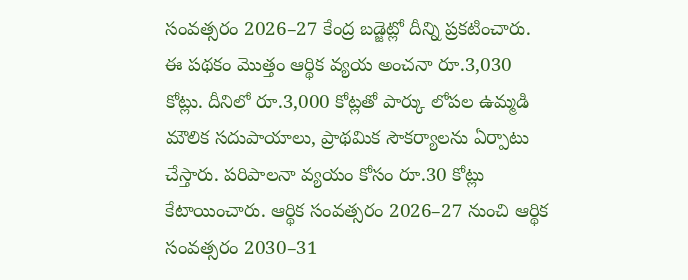సంవత్సరం 2026–27 కేంద్ర బడ్జెట్లో దీన్ని ప్రకటించారు.
ఈ పథకం మొత్తం ఆర్థిక వ్యయ అంచనా రూ.3,030 కోట్లు. దీనిలో రూ.3,000 కోట్లతో పార్కు లోపల ఉమ్మడి మౌలిక సదుపాయాలు, ప్రాథమిక సౌకర్యాలను ఏర్పాటు చేస్తారు. పరిపాలనా వ్యయం కోసం రూ.30 కోట్లు కేటాయించారు. ఆర్థిక సంవత్సరం 2026–27 నుంచి ఆర్థిక సంవత్సరం 2030–31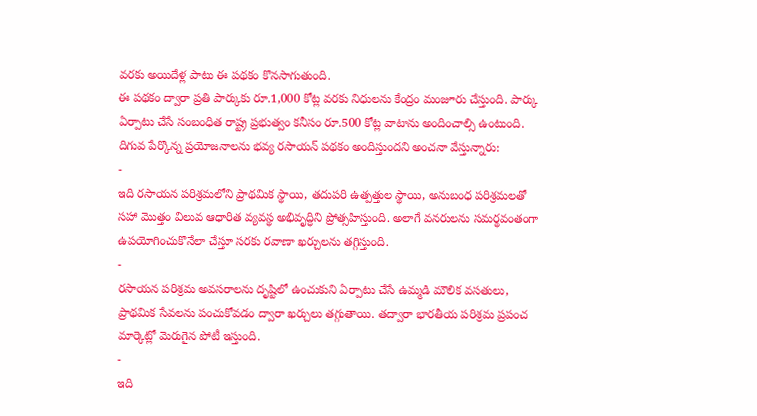వరకు అయిదేళ్ల పాటు ఈ పథకం కొనసాగుతుంది.
ఈ పథకం ద్వారా ప్రతి పార్కుకు రూ.1,000 కోట్ల వరకు నిధులను కేంద్రం మంజూరు చేస్తుంది. పార్కు ఏర్పాటు చేసే సంబంధిత రాష్ట్ర ప్రభుత్వం కనీసం రూ.500 కోట్ల వాటాను అందించాల్సి ఉంటుంది.
దిగువ పేర్కొన్న ప్రయోజనాలను భవ్య రసాయన్ పథకం అందిస్తుందని అంచనా వేస్తున్నారు:
-
ఇది రసాయన పరిశ్రమలోని ప్రాథమిక స్థాయి, తదుపరి ఉత్పత్తుల స్థాయి, అనుబంధ పరిశ్రమలతో సహా మొత్తం విలువ ఆధారిత వ్యవస్థ అభివృద్ధిని ప్రోత్సహిస్తుంది. అలాగే వనరులను సమర్థవంతంగా ఉపయోగించుకొనేలా చేస్తూ సరకు రవాణా ఖర్చులను తగ్గిస్తుంది.
-
రసాయన పరిశ్రమ అవసరాలను దృష్టిలో ఉంచుకుని ఏర్పాటు చేసే ఉమ్మడి మౌలిక వసతులు, ప్రాథమిక సేవలను పంచుకోవడం ద్వారా ఖర్చులు తగ్గుతాయి. తద్వారా భారతీయ పరిశ్రమ ప్రపంచ మార్కెట్లో మెరుగైన పోటీ ఇస్తుంది.
-
ఇది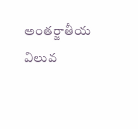అంతర్జాతీయ విలువ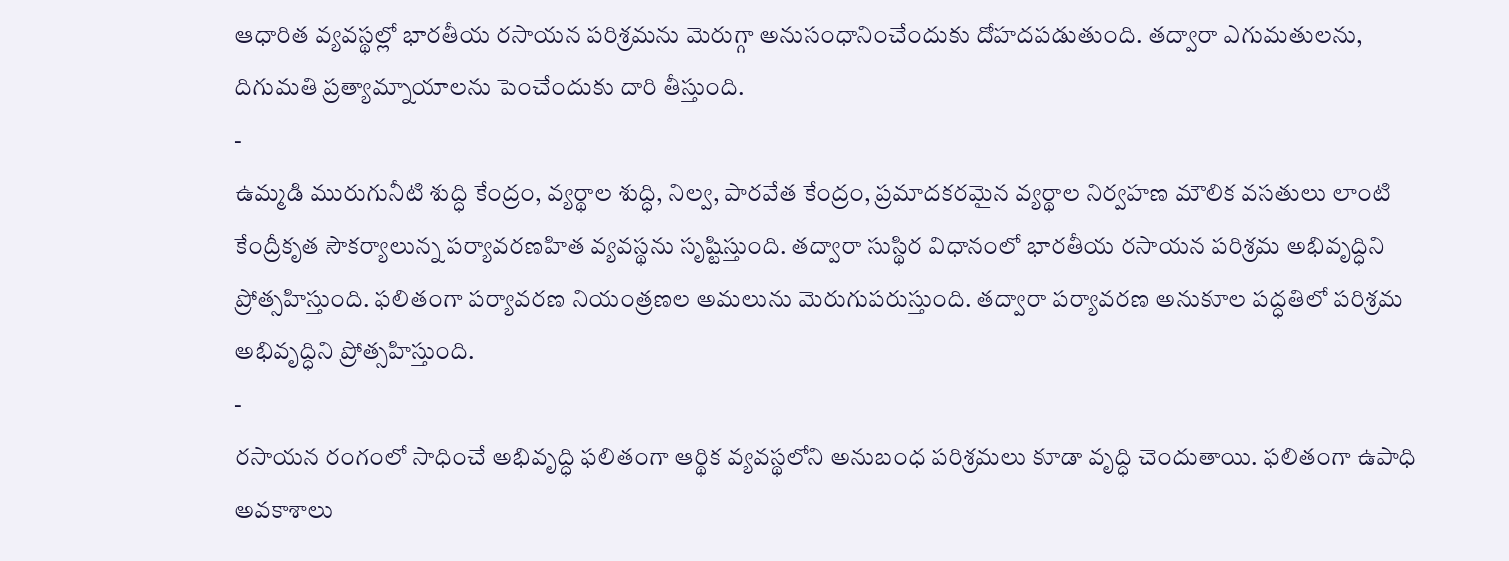ఆధారిత వ్యవస్థల్లో భారతీయ రసాయన పరిశ్రమను మెరుగ్గా అనుసంధానించేందుకు దోహదపడుతుంది. తద్వారా ఎగుమతులను, దిగుమతి ప్రత్యామ్నాయాలను పెంచేందుకు దారి తీస్తుంది.
-
ఉమ్మడి మురుగునీటి శుద్ధి కేంద్రం, వ్యర్థాల శుద్ధి, నిల్వ, పారవేత కేంద్రం, ప్రమాదకరమైన వ్యర్థాల నిర్వహణ మౌలిక వసతులు లాంటి కేంద్రీకృత సౌకర్యాలున్న పర్యావరణహిత వ్యవస్థను సృష్టిస్తుంది. తద్వారా సుస్థిర విధానంలో భారతీయ రసాయన పరిశ్రమ అభివృద్ధిని ప్రోత్సహిస్తుంది. ఫలితంగా పర్యావరణ నియంత్రణల అమలును మెరుగుపరుస్తుంది. తద్వారా పర్యావరణ అనుకూల పద్ధతిలో పరిశ్రమ అభివృద్ధిని ప్రోత్సహిస్తుంది.
-
రసాయన రంగంలో సాధించే అభివృద్ధి ఫలితంగా ఆర్థిక వ్యవస్థలోని అనుబంధ పరిశ్రమలు కూడా వృద్ధి చెందుతాయి. ఫలితంగా ఉపాధి అవకాశాలు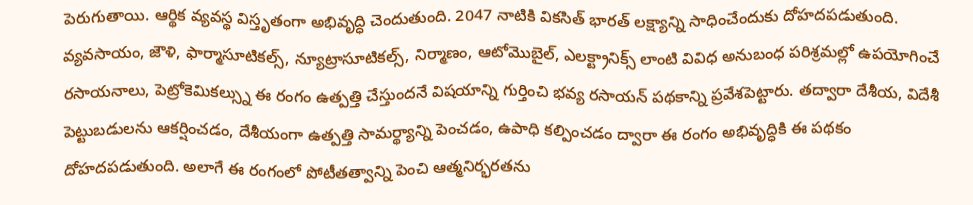పెరుగుతాయి. ఆర్థిక వ్యవస్థ విస్తృతంగా అభివృద్ధి చెందుతుంది. 2047 నాటికి వికసిత్ భారత్ లక్ష్యాన్ని సాధించేందుకు దోహదపడుతుంది.
వ్యవసాయం, జౌళి, ఫార్మాసూటికల్స్, న్యూట్రాసూటికల్స్, నిర్మాణం, ఆటోమొబైల్, ఎలక్ట్రానిక్స్ లాంటి వివిధ అనుబంధ పరిశ్రమల్లో ఉపయోగించే రసాయనాలు, పెట్రోకెమికల్స్ను ఈ రంగం ఉత్పత్తి చేస్తుందనే విషయాన్ని గుర్తించి భవ్య రసాయన్ పథకాన్ని ప్రవేశపెట్టారు. తద్వారా దేశీయ, విదేశీ పెట్టుబడులను ఆకర్షించడం, దేశీయంగా ఉత్పత్తి సామర్థ్యాన్ని పెంచడం, ఉపాధి కల్పించడం ద్వారా ఈ రంగం అభివృద్ధికి ఈ పథకం దోహదపడుతుంది. అలాగే ఈ రంగంలో పోటీతత్వాన్ని పెంచి ఆత్మనిర్భరతను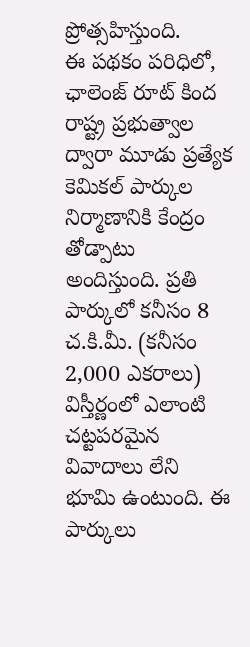ప్రోత్సహిస్తుంది.
ఈ పథకం పరిధిలో, ఛాలెంజ్ రూట్ కింద రాష్ట్ర ప్రభుత్వాల ద్వారా మూడు ప్రత్యేక కెమికల్ పార్కుల నిర్మాణానికి కేంద్రం తోడ్పాటు అందిస్తుంది. ప్రతి పార్కులో కనీసం 8 చ.కి.మీ. (కనీసం 2,000 ఎకరాలు) విస్తీర్ణంలో ఎలాంటి చట్టపరమైన వివాదాలు లేని భూమి ఉంటుంది. ఈ పార్కులు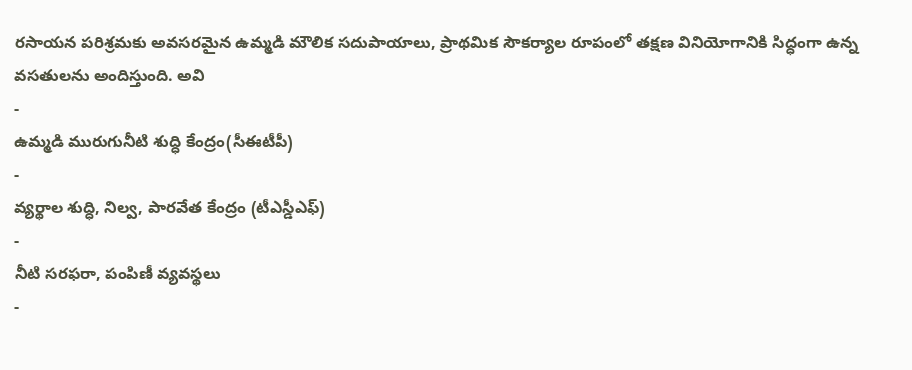రసాయన పరిశ్రమకు అవసరమైన ఉమ్మడి మౌలిక సదుపాయాలు, ప్రాథమిక సౌకర్యాల రూపంలో తక్షణ వినియోగానికి సిద్ధంగా ఉన్న వసతులను అందిస్తుంది. అవి
-
ఉమ్మడి మురుగునీటి శుద్ధి కేంద్రం(సీఈటీపీ)
-
వ్యర్థాల శుద్ధి, నిల్వ, పారవేత కేంద్రం (టీఎస్డీఎఫ్)
-
నీటి సరఫరా, పంపిణీ వ్యవస్థలు
-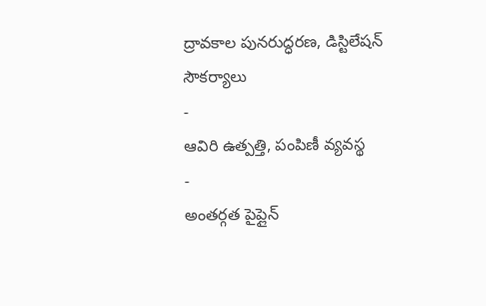ద్రావకాల పునరుద్ధరణ, డిస్టిలేషన్ సౌకర్యాలు
-
ఆవిరి ఉత్పత్తి, పంపిణీ వ్యవస్థ
-
అంతర్గత పైప్లైన్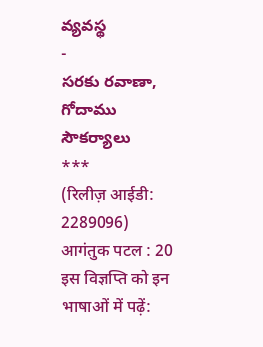వ్యవస్థ
-
సరకు రవాణా, గోదాము సౌకర్యాలు
***
(रिलीज़ आईडी: 2289096)
आगंतुक पटल : 20
इस विज्ञप्ति को इन भाषाओं में पढ़ें: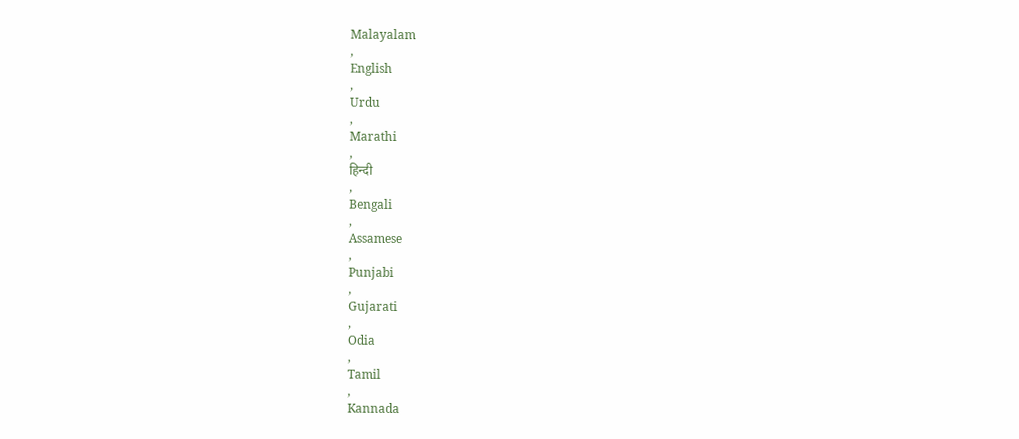Malayalam
,
English
,
Urdu
,
Marathi
,
हिन्दी
,
Bengali
,
Assamese
,
Punjabi
,
Gujarati
,
Odia
,
Tamil
,
Kannada